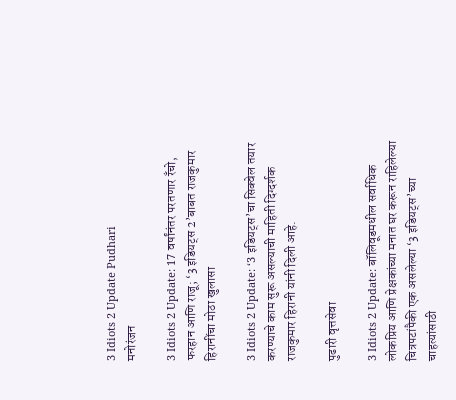3 Idiots 2 Update Pudhari
मनोरंजन

3 Idiots 2 Update: 17 वर्षांनंतर परतणार रँचो, फरहान आणि राजू; ‘3 इडियट्स 2’बाबत राजकुमार हिरानींचा मोठा खुलासा

3 Idiots 2 Update: ‘3 इडियट्स’चा सिक्वेल तयार करण्याचे काम सुरू असल्याची माहिती दिग्दर्शक राजकुमार हिरानी यांनी दिली आहे.

पुढारी वृत्तसेवा

3 Idiots 2 Update: बॉलिवूडमधील सर्वाधिक लोकप्रिय आणि प्रेक्षकांच्या मनात घर करून राहिलेल्या चित्रपटांपैकी एक असलेल्या ‘3 इडियट्स’च्या चाहत्यांसाठी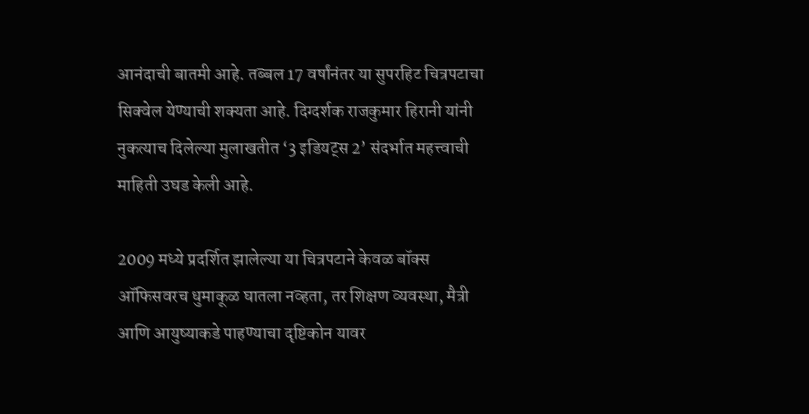आनंदाची बातमी आहे. तब्बल 17 वर्षांनंतर या सुपरहिट चित्रपटाचा सिक्वेल येण्याची शक्यता आहे. दिग्दर्शक राजकुमार हिरानी यांनी नुकत्याच दिलेल्या मुलाखतीत ‘3 इडियट्स 2’ संदर्भात महत्त्वाची माहिती उघड केली आहे.

2009 मध्ये प्रदर्शित झालेल्या या चित्रपटाने केवळ बॉक्स ऑफिसवरच धुमाकूळ घातला नव्हता, तर शिक्षण व्यवस्था, मैत्री आणि आयुष्याकडे पाहण्याचा दृष्टिकोन यावर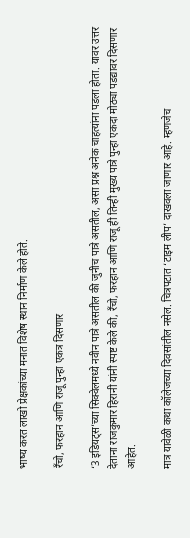भाष्य करत लाखो प्रेक्षकांच्या मनात विशेष स्थान निर्माण केले होते.

रँचो, फरहान आणि राजू पुन्हा एकत्र दिसणार

‘3 इडियट्स’च्या सिक्वेलमध्ये नवीन पात्रे असतील की जुनीच पात्रे असतील, असा प्रश्न अनेक चाहत्यांना पडला होता. यावर उत्तर देताना राजकुमार हिरानी यांनी स्पष्ट केले की, रँचो, फरहान आणि राजू ही तिन्ही मुख्य पात्रे पुन्हा एकदा मोठ्या पडद्यावर दिसणार आहेत.

मात्र यावेळी कथा कॉलेजच्या दिवसांतील नसेल. चित्रपटात ‘टाइम लीप’ दाखवला जाणार आहे. म्हणजेच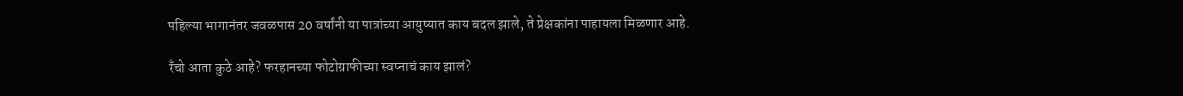पहिल्या भागानंतर जवळपास 20 वर्षांनी या पात्रांच्या आयुष्यात काय बदल झाले, ते प्रेक्षकांना पाहायला मिळणार आहे.

रँचो आता कुठे आहे? फरहानच्या फोटोग्राफीच्या स्वप्नाचं काय झालं?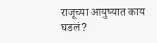राजूच्या आयुष्यात काय घडलं?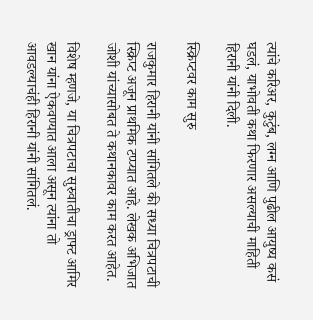त्यांचे करिअर, कुटुंब, लग्न आणि पुढील आयुष्य कसं घडलं, याभोवती कथा फिरणार असल्याची माहिती हिरानी यांनी दिली.

स्क्रिप्टवर काम सुरु

राजकुमार हिरानी यांनी सांगितले की सध्या चित्रपटाची स्क्रिप्ट अजून प्राथमिक टप्प्यात आहे. लेखक अभिजात जोशी यांच्यासोबत ते कथानकावर काम करत आहेत.

विशेष म्हणजे, या चित्रपटाचा सुरुवातीचा ड्राफ्ट आमिर खान यांना ऐकवण्यात आला असून त्यांना तो आवडल्याचंही हिरानी यांनी सांगितलं.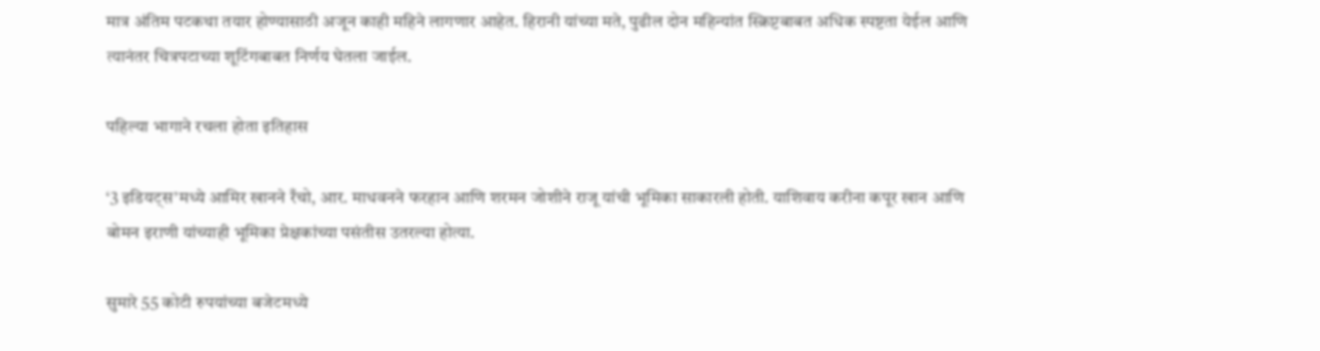मात्र अंतिम पटकथा तयार होण्यासाठी अजून काही महिने लागणार आहेत. हिरानी यांच्या मते, पुढील दोन महिन्यांत स्क्रिप्टबाबत अधिक स्पष्टता येईल आणि त्यानंतर चित्रपटाच्या शूटिंगबाबत निर्णय घेतला जाईल.

पहिल्या भागाने रचला होता इतिहास

‘3 इडियट्स’मध्ये आमिर खानने रँचो, आर. माधवनने फरहान आणि शरमन जोशीने राजू यांची भूमिका साकारली होती. याशिवाय करीना कपूर खान आणि बोमन इराणी यांच्याही भूमिका प्रेक्षकांच्या पसंतीस उतरल्या होत्या.

सुमारे 55 कोटी रुपयांच्या बजेटमध्ये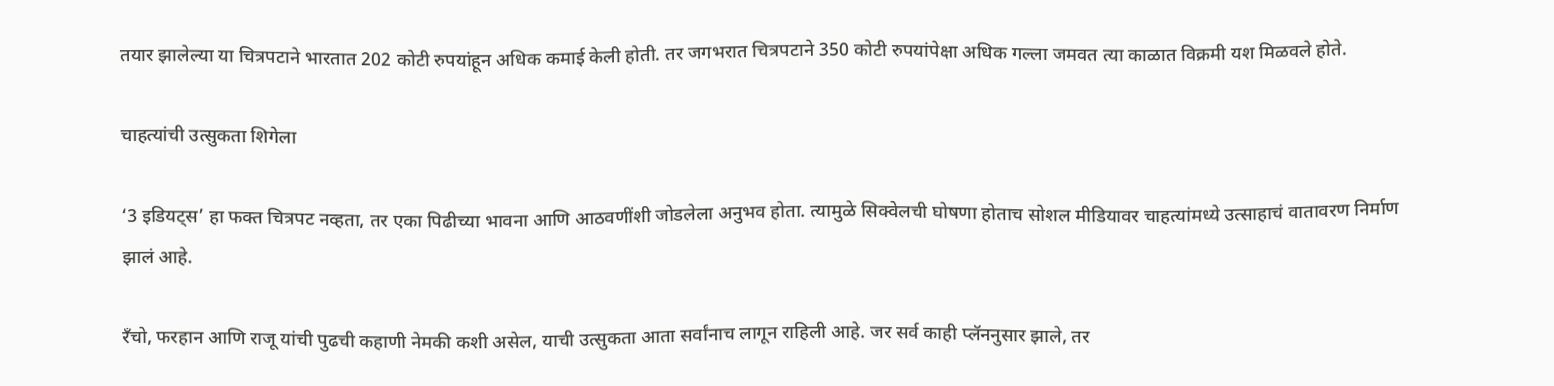तयार झालेल्या या चित्रपटाने भारतात 202 कोटी रुपयांहून अधिक कमाई केली होती. तर जगभरात चित्रपटाने 350 कोटी रुपयांपेक्षा अधिक गल्ला जमवत त्या काळात विक्रमी यश मिळवले होते.

चाहत्यांची उत्सुकता शिगेला

‘3 इडियट्स’ हा फक्त चित्रपट नव्हता, तर एका पिढीच्या भावना आणि आठवणींशी जोडलेला अनुभव होता. त्यामुळे सिक्वेलची घोषणा होताच सोशल मीडियावर चाहत्यांमध्ये उत्साहाचं वातावरण निर्माण झालं आहे.

रँचो, फरहान आणि राजू यांची पुढची कहाणी नेमकी कशी असेल, याची उत्सुकता आता सर्वांनाच लागून राहिली आहे. जर सर्व काही प्लॅननुसार झाले, तर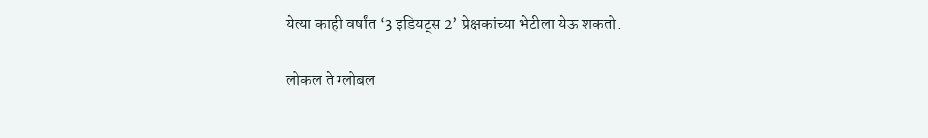येत्या काही वर्षांत ‘3 इडियट्स 2’ प्रेक्षकांच्या भेटीला येऊ शकतो.

लोकल ते ग्लोबल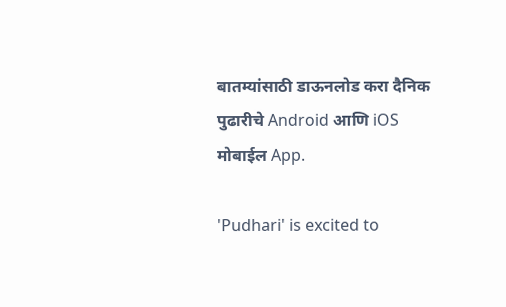बातम्यांसाठी डाऊनलोड करा दैनिक पुढारीचे Android आणि iOS मोबाईल App.

'Pudhari' is excited to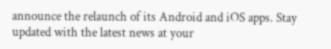announce the relaunch of its Android and iOS apps. Stay updated with the latest news at your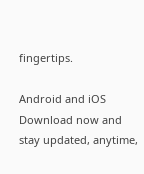fingertips.

Android and iOS Download now and stay updated, anytime,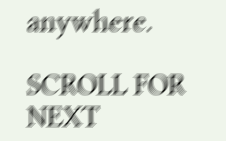anywhere.

SCROLL FOR NEXT